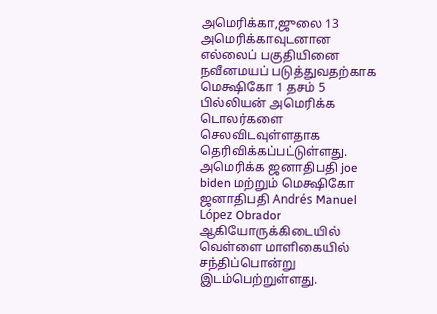அமெரிக்கா,ஜுலை 13
அமெரிக்காவுடனான எல்லைப் பகுதியினை நவீனமயப் படுத்துவதற்காக மெக்ஷிகோ 1 தசம் 5 பில்லியன் அமெரிக்க டொலர்களை செலவிடவுள்ளதாக தெரிவிக்கப்பட்டுள்ளது.
அமெரிக்க ஜனாதிபதி joe biden மற்றும் மெக்ஷிகோ ஜனாதிபதி Andrés Manuel López Obrador ஆகியோருக்கிடையில் வெள்ளை மாளிகையில் சந்திப்பொன்று இடம்பெற்றுள்ளது.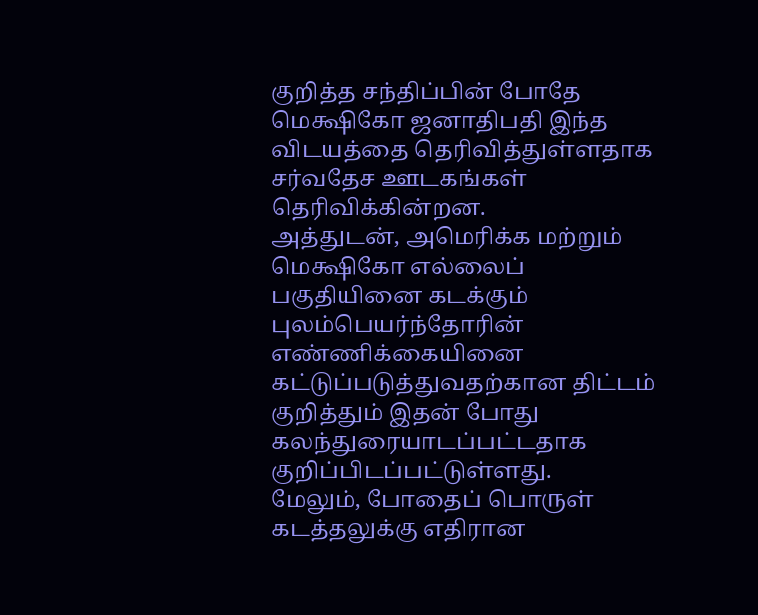குறித்த சந்திப்பின் போதே மெக்ஷிகோ ஜனாதிபதி இந்த விடயத்தை தெரிவித்துள்ளதாக சர்வதேச ஊடகங்கள் தெரிவிக்கின்றன.
அத்துடன், அமெரிக்க மற்றும் மெக்ஷிகோ எல்லைப் பகுதியினை கடக்கும் புலம்பெயர்ந்தோரின் எண்ணிக்கையினை கட்டுப்படுத்துவதற்கான திட்டம் குறித்தும் இதன் போது கலந்துரையாடப்பட்டதாக குறிப்பிடப்பட்டுள்ளது.
மேலும், போதைப் பொருள் கடத்தலுக்கு எதிரான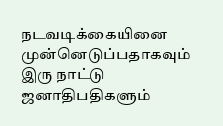நடவடிக்கையினை முன்னெடுப்பதாகவும் இரு நாட்டு ஜனாதிபதிகளும்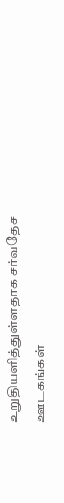உறுதியளித்துள்ளதாக சர்வதேச ஊடகங்கள்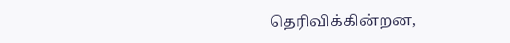தெரிவிக்கின்றன,